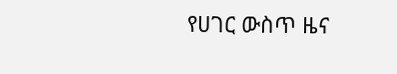የሀገር ውስጥ ዜና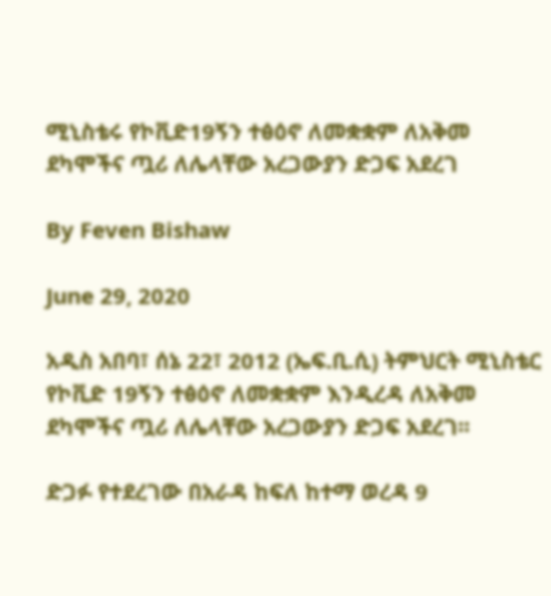ሚኒስቴሩ የኮቪድ19ኝን ተፅዕኖ ለመቋቋም ለአቅመ ደካሞችና ጧሪ ለሌላቸው አረጋውያን ድጋፍ አደረገ

By Feven Bishaw

June 29, 2020

አዲስ አበባ፣ ሰኔ 22፣ 2012 (ኤፍ.ቢ.ሲ) ትምህርት ሚኒስቴር የኮቪድ 19ኝን ተፅዕኖ ለመቋቋም እንዲረዳ ለአቅመ ደካሞችና ጧሪ ለሌላቸው አረጋውያን ድጋፍ አደረገ፡፡

ድጋፉ የተደረገው በአራዳ ከፍለ ከተማ ወረዳ 9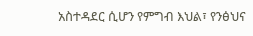አስተዳደር ሲሆን የምግብ እህል፣ የንፅህና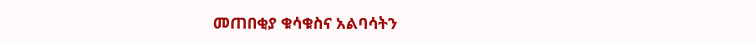መጠበቂያ ቁሳቁስና አልባሳትን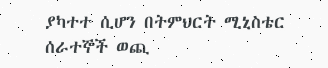ያካተተ ሲሆን በትምህርት ሚኒስቴር ሰራተኞች ወጪ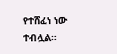የተሸፈነ ነው ተብሏል።